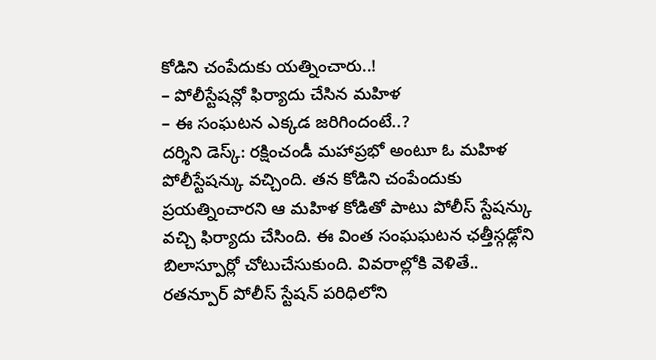కోడిని చంపేదుకు యత్నించారు..!
– పోలీస్టేషన్లో ఫిర్యాదు చేసిన మహిళ
– ఈ సంఘటన ఎక్కడ జరిగిందంటే..?
దర్శిని డెస్క్: రక్షించండీ మహాప్రభో అంటూ ఓ మహిళ పోలీస్టేషన్కు వచ్చింది. తన కోడిని చంపేందుకు ప్రయత్నించారని ఆ మహిళ కోడితో పాటు పోలీస్ స్టేషన్కు వచ్చి ఫిర్యాదు చేసింది. ఈ వింత సంఘఘటన ఛత్తీస్గఢ్లోని బిలాస్పూర్లో చోటుచేసుకుంది. వివరాల్లోకి వెళితే.. రతన్పూర్ పోలీస్ స్టేషన్ పరిధిలోని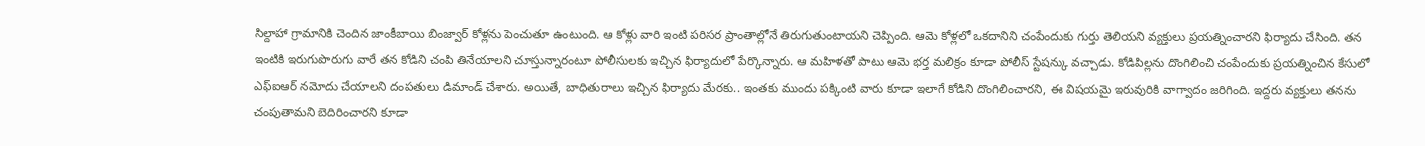సిల్దాహా గ్రామానికి చెందిన జాంకీబాయి బింజ్వార్ కోళ్లను పెంచుతూ ఉంటుంది. ఆ కోళ్లు వారి ఇంటి పరిసర ప్రాంతాల్లోనే తిరుగుతుంటాయని చెప్పింది. ఆమె కోళ్లలో ఒకదానిని చంపేందుకు గుర్తు తెలియని వ్యక్తులు ప్రయత్నించారని ఫిర్యాదు చేసింది. తన ఇంటికి ఇరుగుపొరుగు వారే తన కోడిని చంపి తినేయాలని చూస్తున్నారంటూ పోలీసులకు ఇచ్చిన ఫిర్యాదులో పేర్కొన్నారు. ఆ మహిళతో పాటు ఆమె భర్త మలిక్రం కూడా పోలీస్ స్టేషన్కు వచ్చాడు. కోడిపిల్లను దొంగిలించి చంపేందుకు ప్రయత్నించిన కేసులో ఎఫ్ఐఆర్ నమోదు చేయాలని దంపతులు డిమాండ్ చేశారు. అయితే, బాధితురాలు ఇచ్చిన ఫిర్యాదు మేరకు.. ఇంతకు ముందు పక్కింటి వారు కూడా ఇలాగే కోడిని దొంగిలించారని, ఈ విషయమై ఇరువురికి వాగ్వాదం జరిగింది. ఇద్దరు వ్యక్తులు తనను చంపుతామని బెదిరించారని కూడా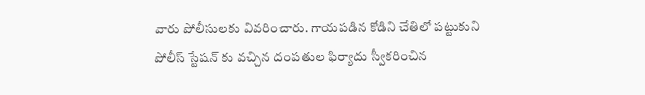వారు పోలీసులకు వివరించారు. గాయపడిన కోడిని చేతిలో పట్టుకుని పోలీస్ స్టేషన్ కు వచ్చిన దంపతుల ఫిర్యాదు స్వీకరించిన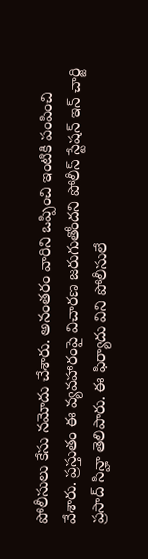పోలీసులు కేసు నమోదు చేశారు. అనంతరం వారిని ఒప్పించి ఇంటికి పంపించి వేశారు. ప్రస్తుతం ఈ వ్యవహారంపై విచారణ జరుగుతోందని పోలీస్ స్టేషన్ ఇన్ చార్జి ప్రసాద్ సిన్హా తెలిపారు. ఈ ఫిర్యాదు విని పోలీసులే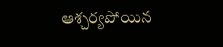ఆశ్చర్యపోయిన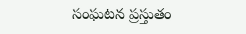సంఘటన ప్రస్తుతం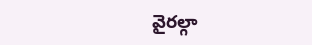వైరల్గా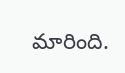మారింది.